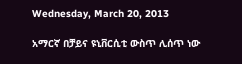Wednesday, March 20, 2013

አማርኛ በቻይና ዩኒቨርሲቲ ውስጥ ሊሰጥ ነው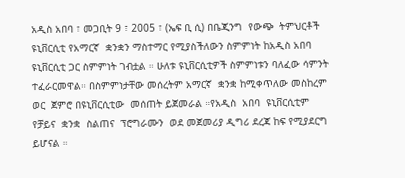አዲስ አበባ ፣ መጋቢት 9 ፣ 2005 ፣ (ኤፍ ቢ ሲ) በቤጂንግ  የውጭ  ትምህርቶች ዩኒቨርሲቲ የአማርኛ  ቋንቋን ማስተማር የሚያስችለውን ስምምነት ከአዲስ አበባ ዩኒቨርሲቲ ጋር ስምምነት ገብቷል ። ሁለቱ ዩኒቨርሲቲዎች ስምምነቱን ባለፈው ሳምንት
ተፈራርመዋል። በስምምነታቸው መሰረትም አማርኛ  ቋንቋ ከሚቀጥለው መስከረም ወር  ጀምሮ በዩኒቨርሲቲው  መሰጠት ይጀመራል ።የአዲስ  አበባ  ዩኒቨርሲቲም የቻይና  ቋንቋ  ስልጠና  ፕሮግራሙን  ወደ መጀመሪያ ዲግሪ ደረጃ ከፍ የሚያደርግ ይሆናል ።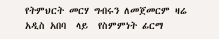የትምህርት መርሃ ግብሩን ለመጀመርም ዛሬ  አዲስ አበባ  ላይ  የስምምነት ፊርማ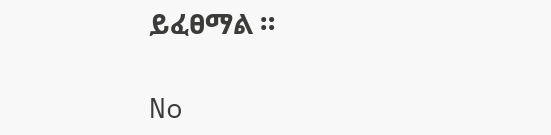ይፈፀማል ።

No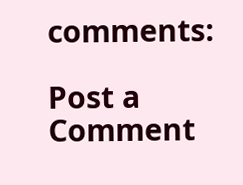comments:

Post a Comment